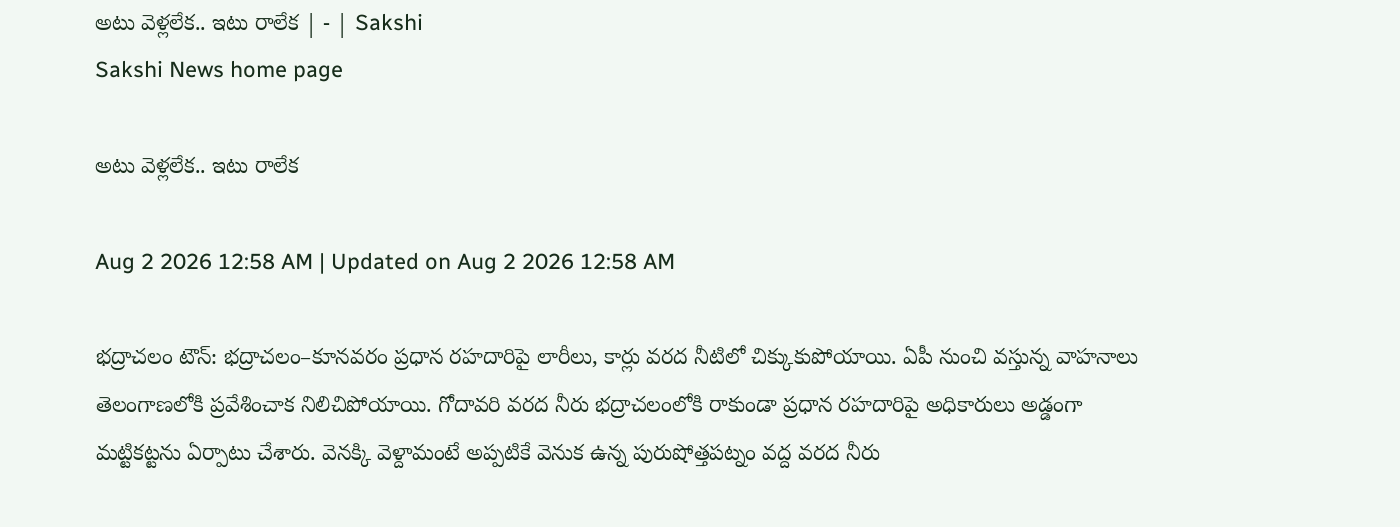అటు వెళ్లలేక.. ఇటు రాలేక | - | Sakshi
Sakshi News home page

అటు వెళ్లలేక.. ఇటు రాలేక

Aug 2 2026 12:58 AM | Updated on Aug 2 2026 12:58 AM

భద్రాచలం టౌన్‌: భద్రాచలం–కూనవరం ప్రధాన రహదారిపై లారీలు, కార్లు వరద నీటిలో చిక్కుకుపోయాయి. ఏపీ నుంచి వస్తున్న వాహనాలు తెలంగాణలోకి ప్రవేశించాక నిలిచిపోయాయి. గోదావరి వరద నీరు భద్రాచలంలోకి రాకుండా ప్రధాన రహదారిపై అధికారులు అడ్డంగా మట్టికట్టను ఏర్పాటు చేశారు. వెనక్కి వెళ్దామంటే అప్పటికే వెనుక ఉన్న పురుషోత్తపట్నం వద్ద వరద నీరు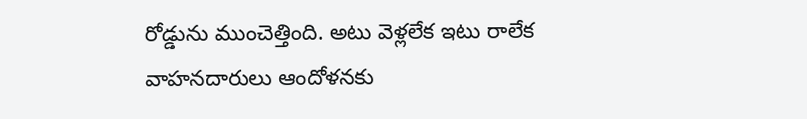రోడ్డును ముంచెత్తింది. అటు వెళ్లలేక ఇటు రాలేక వాహనదారులు ఆందోళనకు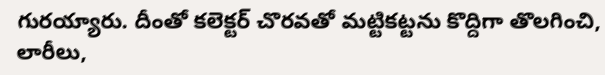గురయ్యారు. దీంతో కలెక్టర్‌ చొరవతో మట్టికట్టను కొద్దిగా తొలగించి, లారీలు,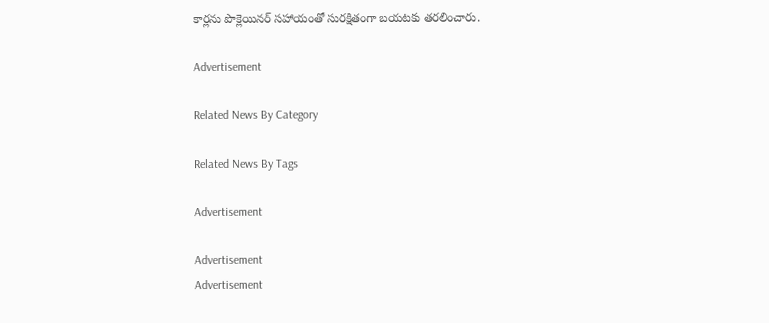కార్లను పొక్లెయినర్‌ సహాయంతో సురక్షితంగా బయటకు తరలించారు.

Advertisement

Related News By Category

Related News By Tags

Advertisement

Advertisement
Advertisement